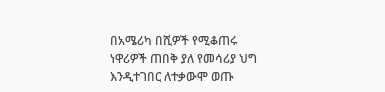በአሜሪካ በሺዎች የሚቆጠሩ ነዋሪዎች ጠበቅ ያለ የመሳሪያ ህግ እንዲተገበር ለተቃውሞ ወጡ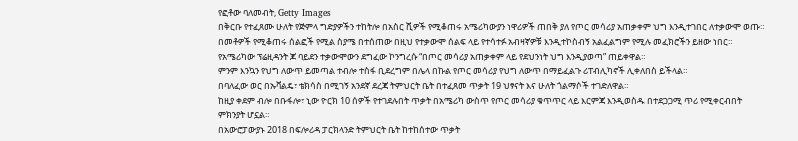የፎቶው ባለመብት, Getty Images
በቅርቡ የተፈጸሙ ሁለት የጅምላ ግድያዎችን ተከትሎ በአስር ሺዎች የሚቆጠሩ አሜሪካውያን ነዋሪዎች ጠበቅ ያለ የጦር መሳሪያ አጠቃቀም ህግ እንዲተገበር ለተቃውሞ ወጡ።
በመቶዎች የሚቆጠሩ ሰልፎች የሚል ስያሜ በተሰጠው በዚህ የተቃውሞ ሰልፍ ላይ የተሳተፉ አብዛኛዎቹ እንዲተኮስብኝ አልፈልግም የሚሉ መፈክሮችን ይዘው ነበር።
የአሜሪካው ፕሬዚዳንት ጆ ባይደን ተቃውሞውን ደግፈው ኮንግረሱ “በጦር መሳሪያ አጠቃቀም ላይ የደህንነት ህግ እንዲያወጣ” ጠይቀዋል።
ምንም እንኳን የህግ ለውጥ ይመጣል ተብሎ ተስፋ ቢደረግም በሌላ በኩል የጦር መሳሪያ የህግ ለውጥ በማይፈልጉ ሪፐብሊካኖች ሊቀለበስ ይችላል።
በባለፈው ወር በኡቫልዴ፣ ቴክሳስ በሚገኝ አንደኛ ደረጃ ትምህርት ቤት በተፈጸመ ጥቃት 19 ህፃናት እና ሁለት ጎልማሶች ተገድለዋል።
ከዚያ ቀደም ብሎ በቡፋሎ፣ ኒው ዮርክ 10 ሰዎች የተገደሉበት ጥቃት በአሜሪካ ውስጥ የጦር መሳሪያ ቁጥጥር ላይ እርምጃ እንዲወስዱ በተደጋጋሚ ጥሪ የሚቀርብበት ምክንያት ሆኗል።
በአውሮፓውያኑ 2018 በፍሎሪዳ ፓርክላንድ ትምህርት ቤት ከተከሰተው ጥቃት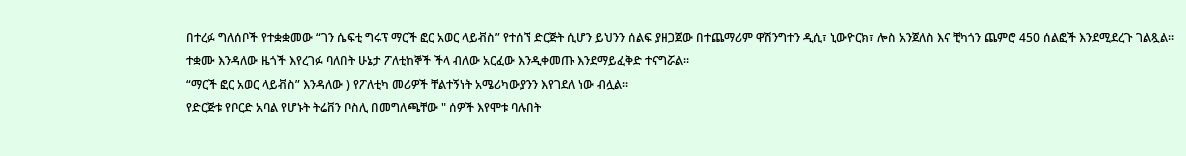በተረፉ ግለሰቦች የተቋቋመው “ገን ሴፍቲ ግሩፕ ማርች ፎር አወር ላይቭስ” የተሰኘ ድርጅት ሲሆን ይህንን ሰልፍ ያዘጋጀው በተጨማሪም ዋሽንግተን ዲሲ፣ ኒውዮርክ፣ ሎስ አንጀለስ እና ቺካጎን ጨምሮ 450 ሰልፎች እንደሚደረጉ ገልጿል።
ተቋሙ እንዳለው ዜጎች እየረገፉ ባለበት ሁኔታ ፖለቲከኞች ችላ ብለው አርፈው እንዲቀመጡ እንደማይፈቅድ ተናግሯል።
“ማርች ፎር አወር ላይቭስ” እንዳለው ) የፖለቲካ መሪዎች ቸልተኝነት አሜሪካውያንን እየገደለ ነው ብሏል።
የድርጅቱ የቦርድ አባል የሆኑት ትሬቨን ቦስሊ በመግለጫቸው " ሰዎች እየሞቱ ባሉበት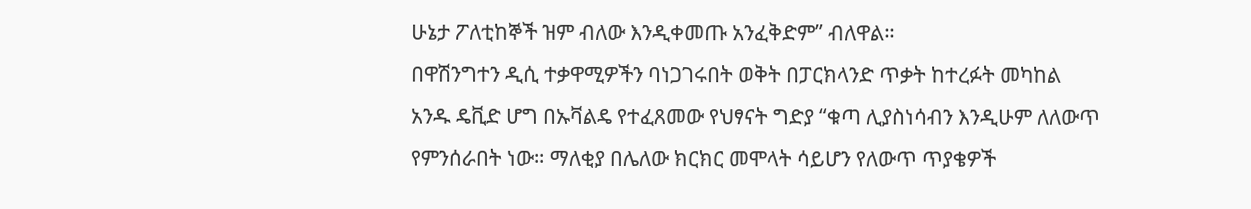ሁኔታ ፖለቲከኞች ዝም ብለው እንዲቀመጡ አንፈቅድም” ብለዋል።
በዋሽንግተን ዲሲ ተቃዋሚዎችን ባነጋገሩበት ወቅት በፓርክላንድ ጥቃት ከተረፉት መካከል አንዱ ዴቪድ ሆግ በኡቫልዴ የተፈጸመው የህፃናት ግድያ “ቁጣ ሊያስነሳብን እንዲሁም ለለውጥ የምንሰራበት ነው። ማለቂያ በሌለው ክርክር መሞላት ሳይሆን የለውጥ ጥያቄዎች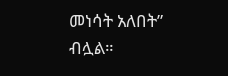መነሳት አለበት” ብሏል።